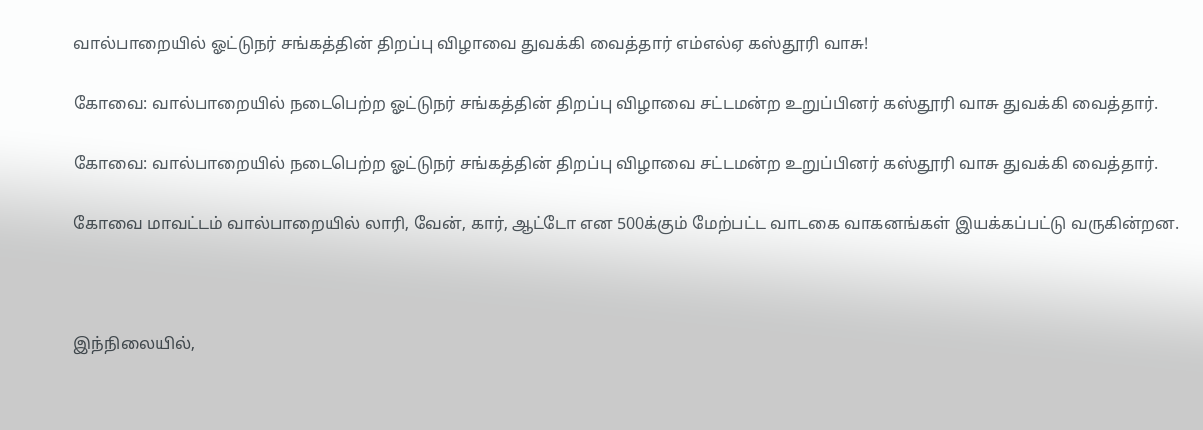வால்பாறையில் ஓட்டுநர் சங்கத்தின் திறப்பு விழாவை துவக்கி வைத்தார் எம்எல்ஏ கஸ்தூரி வாசு!

கோவை: வால்பாறையில் நடைபெற்ற ஓட்டுநர் சங்கத்தின் திறப்பு விழாவை சட்டமன்ற உறுப்பினர் கஸ்தூரி வாசு துவக்கி வைத்தார்.

கோவை: வால்பாறையில் நடைபெற்ற ஓட்டுநர் சங்கத்தின் திறப்பு விழாவை சட்டமன்ற உறுப்பினர் கஸ்தூரி வாசு துவக்கி வைத்தார்.

கோவை மாவட்டம் வால்பாறையில் லாரி, வேன், கார், ஆட்டோ என 500க்கும் மேற்பட்ட வாடகை வாகனங்கள் இயக்கப்பட்டு வருகின்றன.



இந்நிலையில்,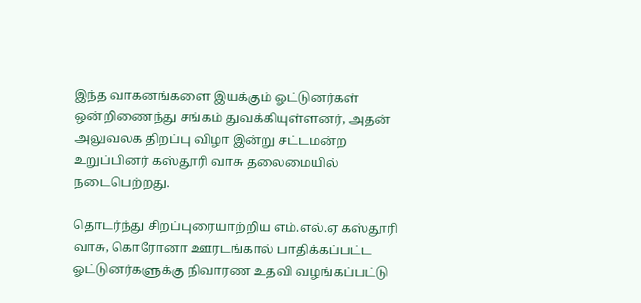இந்த வாகனங்களை இயக்கும் ஓட்டுனர்கள் ஒன்றிணைந்து சங்கம் துவக்கியுள்ளனர், அதன் அலுவலக திறப்பு விழா இன்று சட்டமன்ற உறுப்பினர் கஸ்தூரி வாசு தலைமையில் நடைபெற்றது.

தொடர்ந்து சிறப்புரையாற்றிய எம்.எல்.ஏ கஸ்தூரி வாசு, கொரோனா ஊரடங்கால் பாதிக்கப்பட்ட ஓட்டுனர்களுக்கு நிவாரண உதவி வழங்கப்பட்டு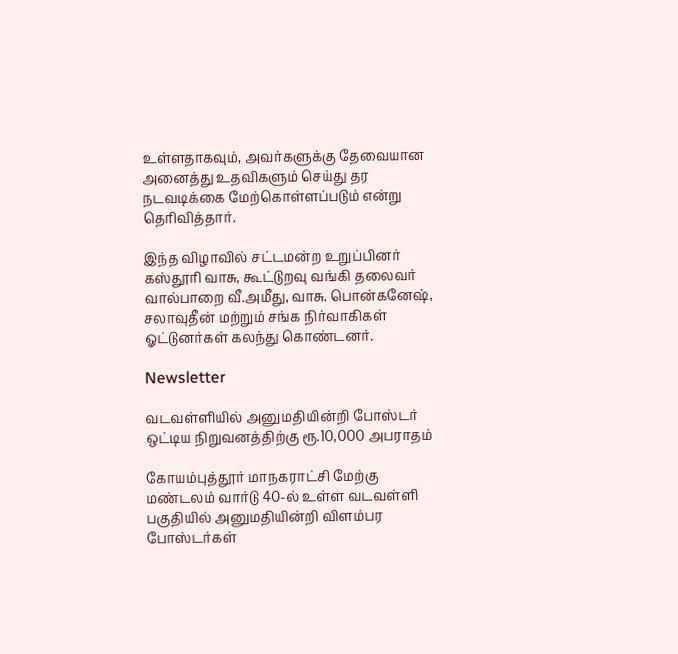உள்ளதாகவும், அவர்களுக்கு தேவையான அனைத்து உதவிகளும் செய்து தர நடவடிக்கை மேற்கொள்ளப்படும் என்று தெரிவித்தார்.

இந்த விழாவில் சட்டமன்ற உறுப்பினர் கஸ்தூரி வாசு, கூட்டுறவு வங்கி தலைவர் வால்பாறை வீ.அமீது, வாசு. பொன்கனேஷ், சலாவுதீன் மற்றும் சங்க நிர்வாகிகள் ஓட்டுனர்கள் கலந்து கொண்டனர்.

Newsletter

வடவள்ளியில் அனுமதியின்றி போஸ்டர் ஒட்டிய நிறுவனத்திற்கு ரூ.10,000 அபராதம்

கோயம்புத்தூர் மாநகராட்சி மேற்கு மண்டலம் வார்டு 40-ல் உள்ள வடவள்ளி பகுதியில் அனுமதியின்றி விளம்பர போஸ்டர்கள்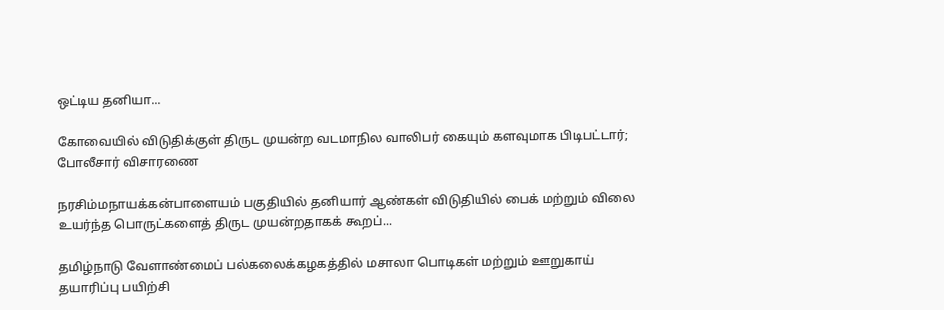ஒட்டிய தனியா...

கோவையில் விடுதிக்குள் திருட முயன்ற வடமாநில வாலிபர் கையும் களவுமாக பிடிபட்டார்; போலீசார் விசாரணை

நரசிம்மநாயக்கன்பாளையம் பகுதியில் தனியார் ஆண்கள் விடுதியில் பைக் மற்றும் விலை உயர்ந்த பொருட்களைத் திருட முயன்றதாகக் கூறப்...

தமிழ்நாடு வேளாண்மைப் பல்கலைக்கழகத்தில் மசாலா பொடிகள் மற்றும் ஊறுகாய் தயாரிப்பு பயிற்சி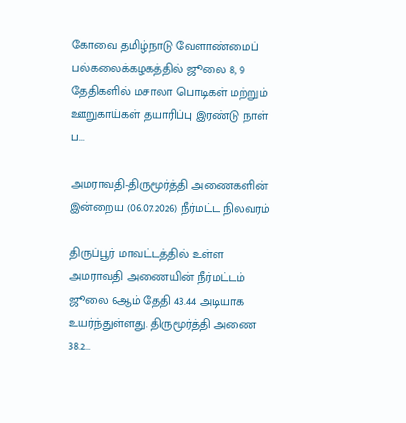கோவை தமிழ்நாடு வேளாண்மைப் பல்கலைக்கழகத்தில் ஜூலை 8, 9 தேதிகளில் மசாலா பொடிகள் மற்றும் ஊறுகாய்கள் தயாரிப்பு இரண்டு நாள் ப...

அமராவதி-திருமூர்த்தி அணைகளின் இன்றைய (06.07.2026) நீர்மட்ட நிலவரம்

திருப்பூர் மாவட்டத்தில் உள்ள அமராவதி அணையின் நீர்மட்டம் ஜூலை 6ஆம் தேதி 43.44 அடியாக உயர்ந்துள்ளது. திருமூர்த்தி அணை 38.2...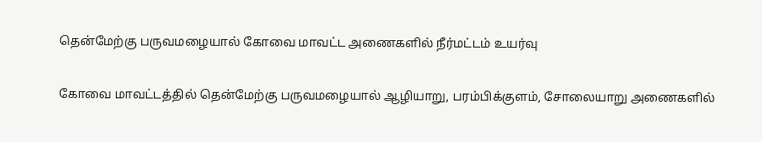தென்மேற்கு பருவமழையால் கோவை மாவட்ட அணைகளில் நீர்மட்டம் உயர்வு

கோவை மாவட்டத்தில் தென்மேற்கு பருவமழையால் ஆழியாறு, பரம்பிக்குளம், சோலையாறு அணைகளில்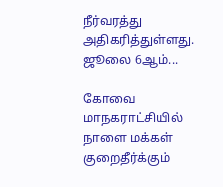நீர்வரத்து அதிகரித்துள்ளது. ஜூலை 6ஆம்...

கோவை மாநகராட்சியில் நாளை மக்கள் குறைதீர்க்கும்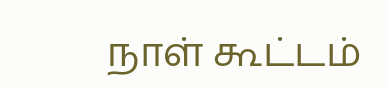நாள் கூட்டம்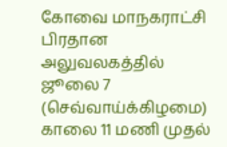கோவை மாநகராட்சி பிரதான அலுவலகத்தில் ஜூலை 7 (செவ்வாய்க்கிழமை) காலை 11 மணி முதல்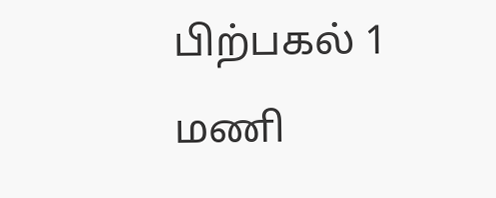பிற்பகல் 1 மணி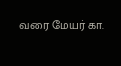வரை மேயர் கா.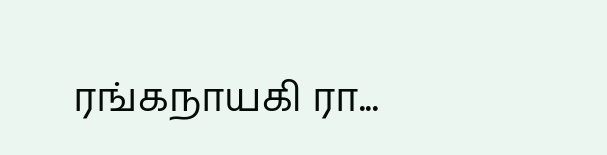ரங்கநாயகி ரா...